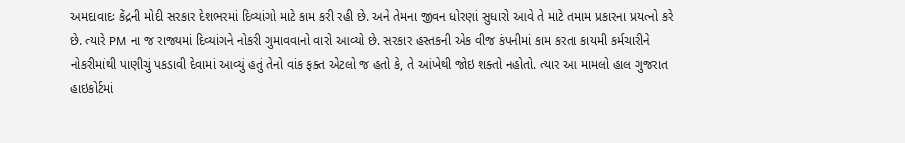અમદાવાદઃ કેંદ્રની મોદી સરકાર દેશભરમાં દિવ્યાંગો માટે કામ કરી રહી છે. અને તેમના જીવન ધોરણાં સુધારો આવે તે માટે તમામ પ્રકારના પ્રયત્નો કરે છે. ત્યારે PM ના જ રાજ્યમાં દિવ્યાંગને નોકરી ગુમાવવાનો વારો આવ્યો છે. સરકાર હસ્તકની એક વીજ કંપનીમાં કામ કરતા કાયમી કર્મચારીને નોકરીમાંથી પાણીચું પકડાવી દેવામાં આવ્યું હતું તેનો વાંક ફક્ત એટલો જ હતો કે, તે આંખેથી જોઇ શક્તો નહોતો. ત્યાર આ મામલો હાલ ગુજરાત હાઇકોર્ટમાં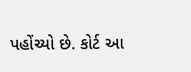પહોંચ્યો છે. કોર્ટ આ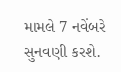મામલે 7 નવેંબરે સુનવણી કરશે.